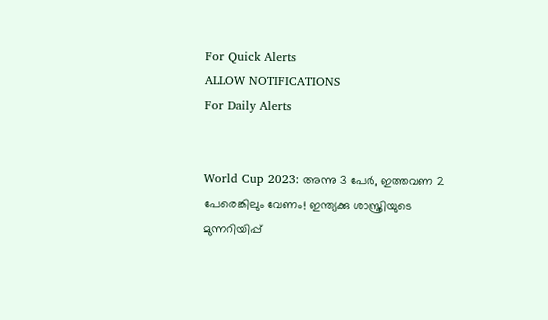For Quick Alerts
ALLOW NOTIFICATIONS
For Daily Alerts


World Cup 2023: അന്നു 3 പേര്‍, ഇത്തവണ 2 പേരെങ്കിലും വേണം! ഇന്ത്യക്കു ശാസ്ത്രിയുടെ മുന്നറിയിപ്പ്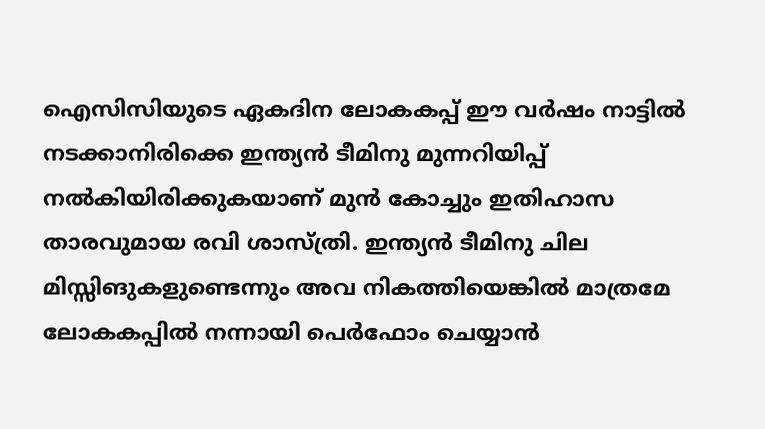ഐസിസിയുടെ ഏകദിന ലോകകപ്പ് ഈ വര്‍ഷം നാട്ടില്‍ നടക്കാനിരിക്കെ ഇന്ത്യന്‍ ടീമിനു മുന്നറിയിപ്പ് നല്‍കിയിരിക്കുകയാണ് മുന്‍ കോച്ചും ഇതിഹാസ താരവുമായ രവി ശാസ്ത്രി. ഇന്ത്യന്‍ ടീമിനു ചില മിസ്സിങുകളുണ്ടെന്നും അവ നികത്തിയെങ്കില്‍ മാത്രമേ ലോകകപ്പില്‍ നന്നായി പെര്‍ഫോം ചെയ്യാന്‍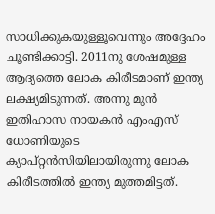സാധിക്കുകയുള്ളൂവെന്നും അദ്ദേഹം ചൂണ്ടിക്കാട്ടി. 2011നു ശേഷമുള്ള ആദ്യത്തെ ലോക കിരീടമാണ് ഇന്ത്യ ലക്ഷ്യമിടുന്നത്. അന്നു മുന്‍ ഇതിഹാസ നായകന്‍ എംഎസ് ധോണിയുടെ ക്യാപ്റ്റന്‍സിയിലായിരുന്നു ലോക കിരീടത്തില്‍ ഇന്ത്യ മുത്തമിട്ടത്.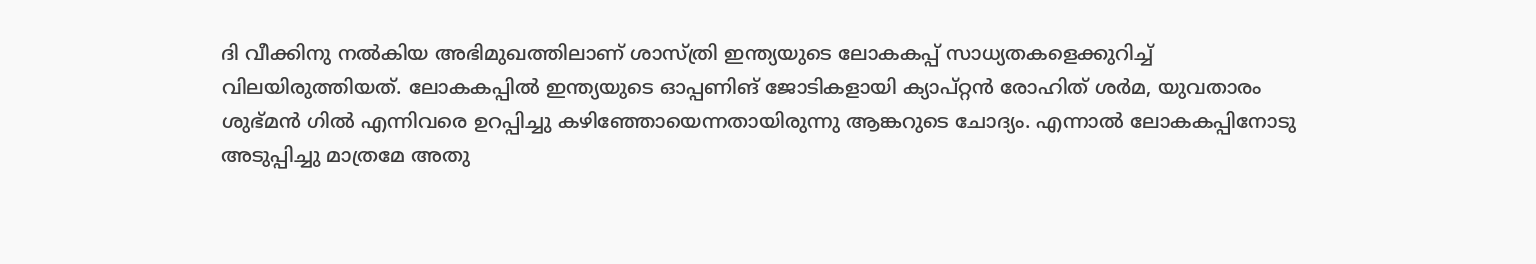ദി വീക്കിനു നല്‍കിയ അഭിമുഖത്തിലാണ് ശാസ്ത്രി ഇന്ത്യയുടെ ലോകകപ്പ് സാധ്യതകളെക്കുറിച്ച് വിലയിരുത്തിയത്. ലോകകപ്പില്‍ ഇന്ത്യയുടെ ഓപ്പണിങ് ജോടികളായി ക്യാപ്റ്റന്‍ രോഹിത് ശര്‍മ, യുവതാരം ശുഭ്മന്‍ ഗില്‍ എന്നിവരെ ഉറപ്പിച്ചു കഴിഞ്ഞോയെന്നതായിരുന്നു ആങ്കറുടെ ചോദ്യം. എന്നാല്‍ ലോകകപ്പിനോടു അടുപ്പിച്ചു മാത്രമേ അതു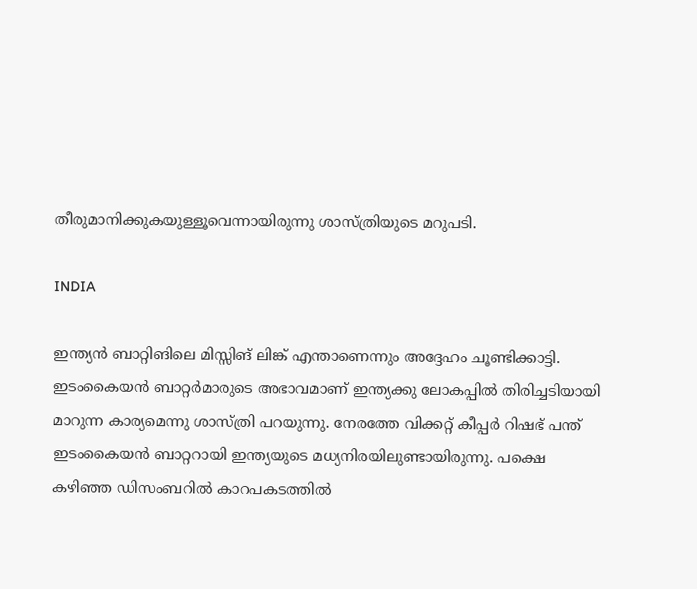തീരുമാനിക്കുകയുള്ളൂവെന്നായിരുന്നു ശാസ്ത്രിയുടെ മറുപടി.

INDIA

ഇന്ത്യന്‍ ബാറ്റിങിലെ മിസ്സിങ് ലിങ്ക് എന്താണെന്നും അദ്ദേഹം ചൂണ്ടിക്കാട്ടി. ഇടംകൈയന്‍ ബാറ്റര്‍മാരുടെ അഭാവമാണ് ഇന്ത്യക്കു ലോകപ്പില്‍ തിരിച്ചടിയായി മാറുന്ന കാര്യമെന്നു ശാസ്ത്രി പറയുന്നു. നേരത്തേ വിക്കറ്റ് കീപ്പര്‍ റിഷഭ് പന്ത് ഇടംകൈയന്‍ ബാറ്ററായി ഇന്ത്യയുടെ മധ്യനിരയിലുണ്ടായിരുന്നു. പക്ഷെ കഴിഞ്ഞ ഡിസംബറില്‍ കാറപകടത്തില്‍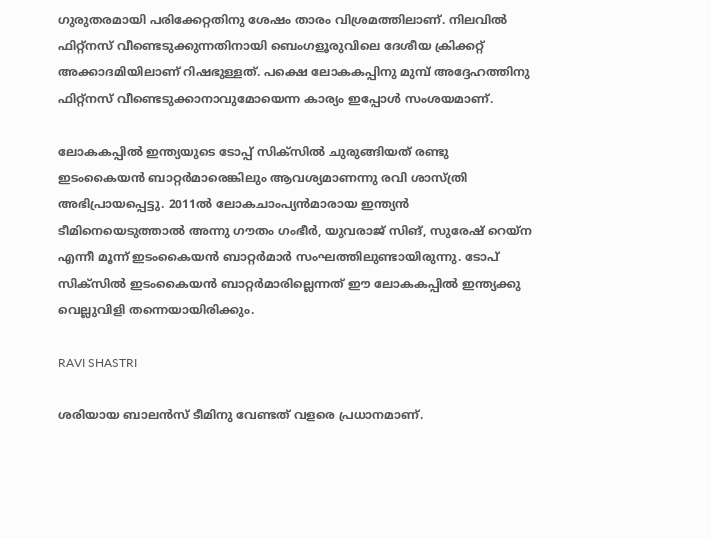ഗുരുതരമായി പരിക്കേറ്റതിനു ശേഷം താരം വിശ്രമത്തിലാണ്. നിലവില്‍ ഫിറ്റ്‌നസ് വീണ്ടെടുക്കുന്നതിനായി ബെംഗളൂരുവിലെ ദേശീയ ക്രിക്കറ്റ് അക്കാദമിയിലാണ് റിഷഭുള്ളത്. പക്ഷെ ലോകകപ്പിനു മുമ്പ് അദ്ദേഹത്തിനു ഫിറ്റ്‌നസ് വീണ്ടെടുക്കാനാവുമോയെന്ന കാര്യം ഇപ്പോള്‍ സംശയമാണ്.

ലോകകപ്പില്‍ ഇന്ത്യയുടെ ടോപ്പ് സിക്‌സില്‍ ചുരുങ്ങിയത് രണ്ടു ഇടംകൈയന്‍ ബാറ്റര്‍മാരെങ്കിലും ആവശ്യമാണന്നു രവി ശാസ്ത്രി അഭിപ്രായപ്പെട്ടു. 2011ല്‍ ലോകചാംപ്യന്‍മാരായ ഇന്ത്യന്‍ ടീമിനെയെടുത്താല്‍ അന്നു ഗൗതം ഗംഭീര്‍, യുവരാജ് സിങ്, സുരേഷ് റെയ്‌ന എന്നീ മൂന്ന് ഇടംകൈയന്‍ ബാറ്റര്‍മാര്‍ സംഘത്തിലുണ്ടായിരുന്നു. ടോപ് സിക്‌സില്‍ ഇടംകൈയന്‍ ബാറ്റര്‍മാരില്ലെന്നത് ഈ ലോകകപ്പില്‍ ഇന്ത്യക്കു വെല്ലുവിളി തന്നെയായിരിക്കും.

RAVI SHASTRI

ശരിയായ ബാലന്‍സ് ടീമിനു വേണ്ടത് വളരെ പ്രധാനമാണ്.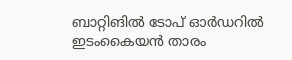ബാറ്റിങില്‍ ടോപ് ഓര്‍ഡറില്‍ ഇടംകൈയന്‍ താരം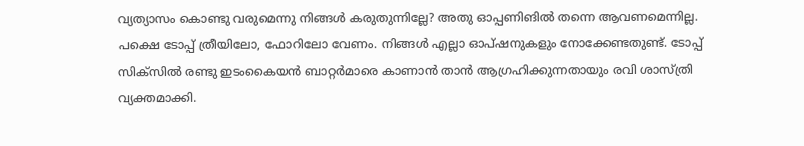വ്യത്യാസം കൊണ്ടു വരുമെന്നു നിങ്ങള്‍ കരുതുന്നില്ലേ? അതു ഓപ്പണിങില്‍ തന്നെ ആവണമെന്നില്ല. പക്ഷെ ടോപ്പ് ത്രീയിലോ, ഫോറിലോ വേണം. നിങ്ങള്‍ എല്ലാ ഓപ്ഷനുകളും നോക്കേണ്ടതുണ്ട്. ടോപ്പ് സിക്‌സില്‍ രണ്ടു ഇടംകൈയന്‍ ബാറ്റര്‍മാരെ കാണാന്‍ താന്‍ ആഗ്രഹിക്കുന്നതായും രവി ശാസ്ത്രി വ്യക്തമാക്കി.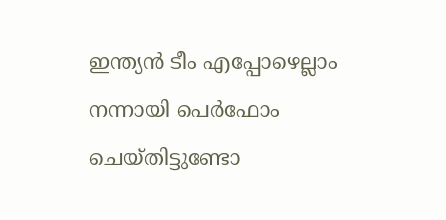ഇന്ത്യന്‍ ടീം എപ്പോഴെല്ലാം നന്നായി പെര്‍ഫോം ചെയ്തിട്ടുണ്ടോ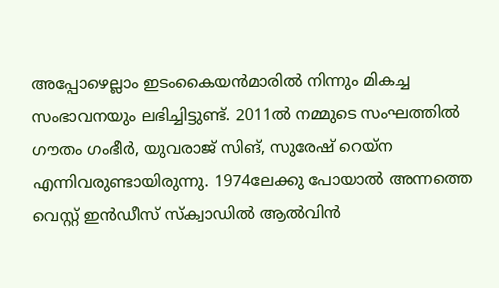അപ്പോഴെല്ലാം ഇടംകൈയന്‍മാരില്‍ നിന്നും മികച്ച സംഭാവനയും ലഭിച്ചിട്ടുണ്ട്. 2011ല്‍ നമ്മുടെ സംഘത്തില്‍ ഗൗതം ഗംഭീര്‍, യുവരാജ് സിങ്, സുരേഷ് റെയ്‌ന എന്നിവരുണ്ടായിരുന്നു. 1974ലേക്കു പോയാല്‍ അന്നത്തെ വെസ്റ്റ് ഇന്‍ഡീസ് സ്‌ക്വാഡില്‍ ആല്‍വിന്‍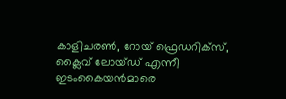കാളിചരണ്‍, റോയ് ഫ്രെഡറിക്‌സ്, ക്ലൈവ് ലോയ്ഡ് എന്നീ ഇടംകൈയന്‍മാരെ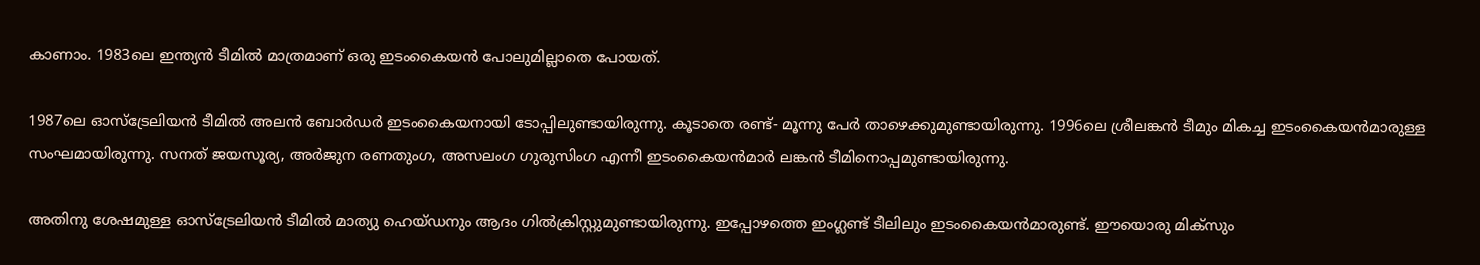കാണാം. 1983ലെ ഇന്ത്യന്‍ ടീമില്‍ മാത്രമാണ് ഒരു ഇടംകൈയന്‍ പോലുമില്ലാതെ പോയത്.

1987ലെ ഓസ്‌ട്രേലിയന്‍ ടീമില്‍ അലന്‍ ബോര്‍ഡര്‍ ഇടംകൈയനായി ടോപ്പിലുണ്ടായിരുന്നു. കൂടാതെ രണ്ട്- മൂന്നു പേര്‍ താഴെക്കുമുണ്ടായിരുന്നു. 1996ലെ ശ്രീലങ്കന്‍ ടീമും മികച്ച ഇടംകൈയന്‍മാരുള്ള സംഘമായിരുന്നു. സനത് ജയസൂര്യ, അര്‍ജുന രണതുംഗ, അസലംഗ ഗുരുസിംഗ എന്നീ ഇടംകൈയന്‍മാര്‍ ലങ്കന്‍ ടീമിനൊപ്പമുണ്ടായിരുന്നു.

അതിനു ശേഷമുള്ള ഓസ്‌ട്രേലിയന്‍ ടീമില്‍ മാത്യു ഹെയ്ഡനും ആദം ഗില്‍ക്രിസ്റ്റുമുണ്ടായിരുന്നു. ഇപ്പോഴത്തെ ഇംഗ്ലണ്ട് ടീലിലും ഇടംകൈയന്‍മാരുണ്ട്. ഈയൊരു മിക്‌സും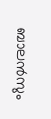ബാലന്‍സും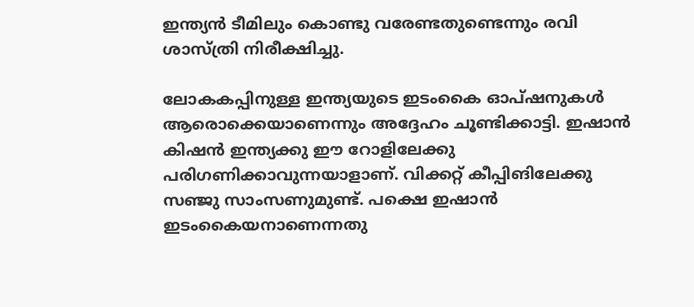ഇന്ത്യന്‍ ടീമിലും കൊണ്ടു വരേണ്ടതുണ്ടെന്നും രവി ശാസ്ത്രി നിരീക്ഷിച്ചു.

ലോകകപ്പിനുള്ള ഇന്ത്യയുടെ ഇടംകൈ ഓപ്ഷനുകള്‍ ആരൊക്കെയാണെന്നും അദ്ദേഹം ചൂണ്ടിക്കാട്ടി. ഇഷാന്‍ കിഷന്‍ ഇന്ത്യക്കു ഈ റോളിലേക്കു പരിഗണിക്കാവുന്നയാളാണ്. വിക്കറ്റ് കീപ്പിങിലേക്കു സഞ്ജു സാംസണുമുണ്ട്. പക്ഷെ ഇഷാന്‍ ഇടംകൈയനാണെന്നതു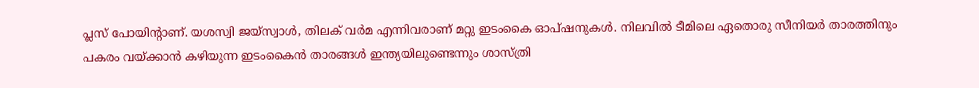പ്ലസ് പോയിന്റാണ്. യശസ്വി ജയ്‌സ്വാള്‍, തിലക് വര്‍മ എന്നിവരാണ് മറ്റു ഇടംകൈ ഓപ്ഷനുകള്‍. നിലവില്‍ ടീമിലെ ഏതൊരു സീനിയര്‍ താരത്തിനും പകരം വയ്ക്കാന്‍ കഴിയുന്ന ഇടംകൈന്‍ താരങ്ങള്‍ ഇന്ത്യയിലുണ്ടെന്നും ശാസ്ത്രി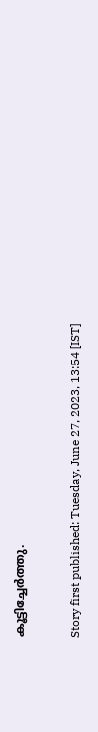കൂട്ടിച്ചേര്‍ത്തു.

Story first published: Tuesday, June 27, 2023, 13:54 [IST]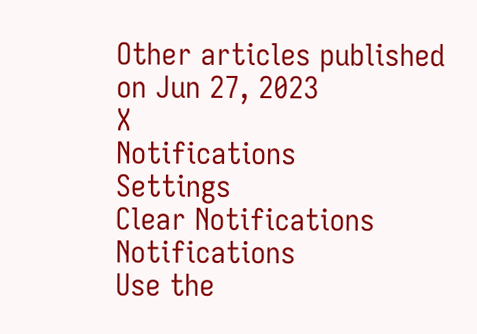Other articles published on Jun 27, 2023
X
Notifications
Settings
Clear Notifications
Notifications
Use the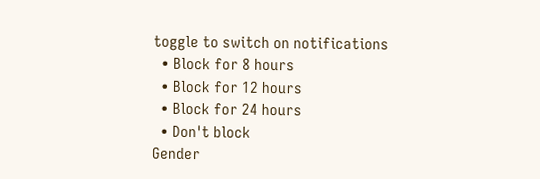toggle to switch on notifications
  • Block for 8 hours
  • Block for 12 hours
  • Block for 24 hours
  • Don't block
Gender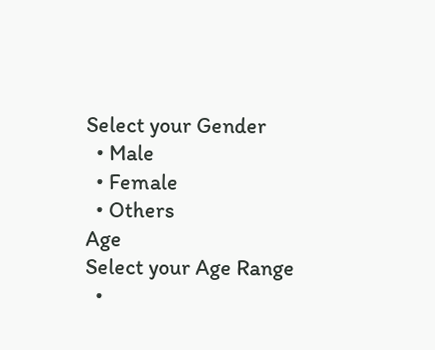Select your Gender
  • Male
  • Female
  • Others
Age
Select your Age Range
  •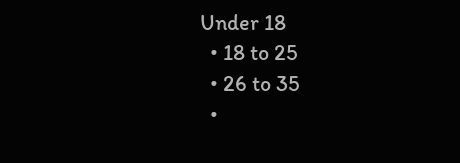Under 18
  • 18 to 25
  • 26 to 35
  •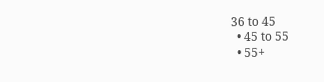36 to 45
  • 45 to 55
  • 55+